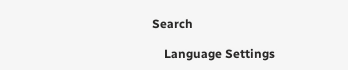Search

    Language Settings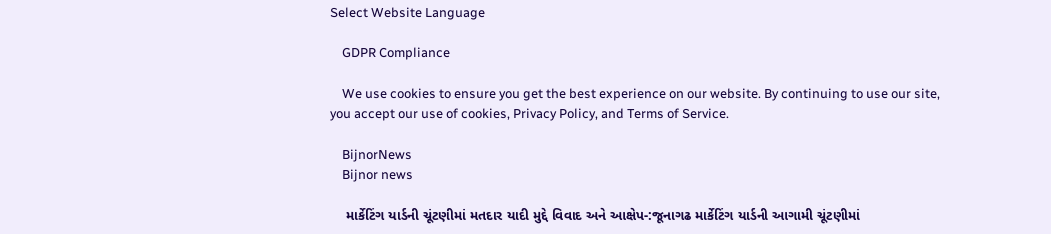Select Website Language

    GDPR Compliance

    We use cookies to ensure you get the best experience on our website. By continuing to use our site, you accept our use of cookies, Privacy Policy, and Terms of Service.

    BijnorNews
    Bijnor news

    માર્કેટિંગ યાર્ડની ચૂંટણીમાં મતદાર યાદી મુદ્દે વિવાદ અને આક્ષેપ-:જૂનાગઢ માર્કેટિંગ યાર્ડની આગામી ચૂંટણીમાં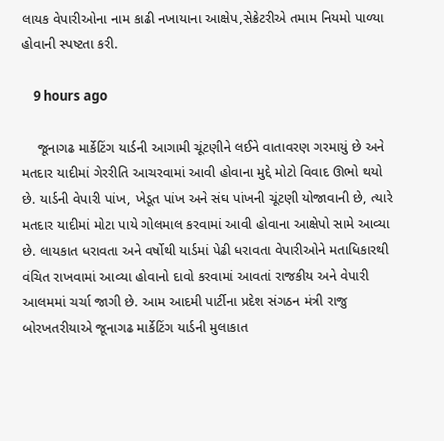લાયક વેપારીઓના નામ કાઢી નખાયાના આક્ષેપ,સેક્રેટરીએ તમામ નિયમો પાળ્યા હોવાની સ્પષ્ટતા કરી.

    9 hours ago

    જૂનાગઢ માર્કેટિંગ યાર્ડની આગામી ચૂંટણીને લઈને વાતાવરણ ગરમાયું છે અને મતદાર યાદીમાં ગેરરીતિ આચરવામાં આવી હોવાના મુદ્દે મોટો વિવાદ ઊભો થયો છે. યાર્ડની વેપારી પાંખ, ખેડૂત પાંખ અને સંઘ પાંખની ચૂંટણી યોજાવાની છે, ત્યારે મતદાર યાદીમાં મોટા પાયે ગોલમાલ કરવામાં આવી હોવાના આક્ષેપો સામે આવ્યા છે. લાયકાત ધરાવતા અને વર્ષોથી યાર્ડમાં પેઢી ધરાવતા વેપારીઓને મતાધિકારથી વંચિત રાખવામાં આવ્યા હોવાનો દાવો કરવામાં આવતાં રાજકીય અને વેપારી આલમમાં ચર્ચા જાગી છે. આમ આદમી પાર્ટીના પ્રદેશ સંગઠન મંત્રી રાજુ બોરખતરીયાએ જૂનાગઢ માર્કેટિંગ યાર્ડની મુલાકાત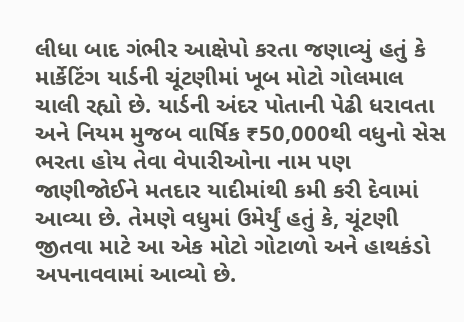લીધા બાદ ગંભીર આક્ષેપો કરતા જણાવ્યું હતું કે માર્કેટિંગ યાર્ડની ચૂંટણીમાં ખૂબ મોટો ગોલમાલ ચાલી રહ્યો છે. યાર્ડની અંદર પોતાની પેઢી ધરાવતા અને નિયમ મુજબ વાર્ષિક ₹50,000થી વધુનો સેસ ભરતા હોય તેવા વેપારીઓના નામ પણ જાણીજોઈને મતદાર યાદીમાંથી કમી કરી દેવામાં આવ્યા છે. તેમણે વધુમાં ઉમેર્યું હતું કે, ચૂંટણી જીતવા માટે આ એક મોટો ગોટાળો અને હાથકંડો અપનાવવામાં આવ્યો છે.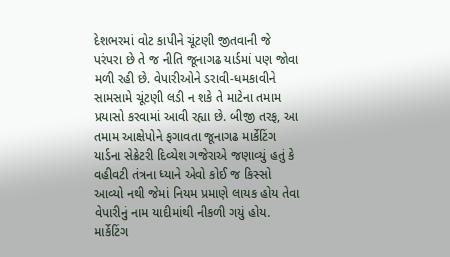દેશભરમાં વોટ કાપીને ચૂંટણી જીતવાની જે પરંપરા છે તે જ નીતિ જૂનાગઢ યાર્ડમાં પણ જોવા મળી રહી છે. વેપારીઓને ડરાવી-ધમકાવીને સામસામે ચૂંટણી લડી ન શકે તે માટેના તમામ પ્રયાસો કરવામાં આવી રહ્યા છે. બીજી તરફ, આ તમામ આક્ષેપોને ફગાવતા જૂનાગઢ માર્કેટિંગ યાર્ડના સેક્રેટરી દિવ્યેશ ગજેરાએ જણાવ્યું હતું કે વહીવટી તંત્રના ધ્યાને એવો કોઈ જ કિસ્સો આવ્યો નથી જેમાં નિયમ પ્રમાણે લાયક હોય તેવા વેપારીનું નામ યાદીમાંથી નીકળી ગયું હોય. માર્કેટિંગ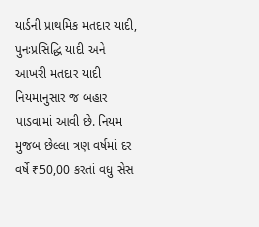યાર્ડની પ્રાથમિક મતદાર યાદી, પુનઃપ્રસિદ્ધિ યાદી અને આખરી મતદાર યાદી નિયમાનુસાર જ બહાર પાડવામાં આવી છે. નિયમ મુજબ છેલ્લા ત્રણ વર્ષમાં દર વર્ષે ₹50,00 કરતાં વધુ સેસ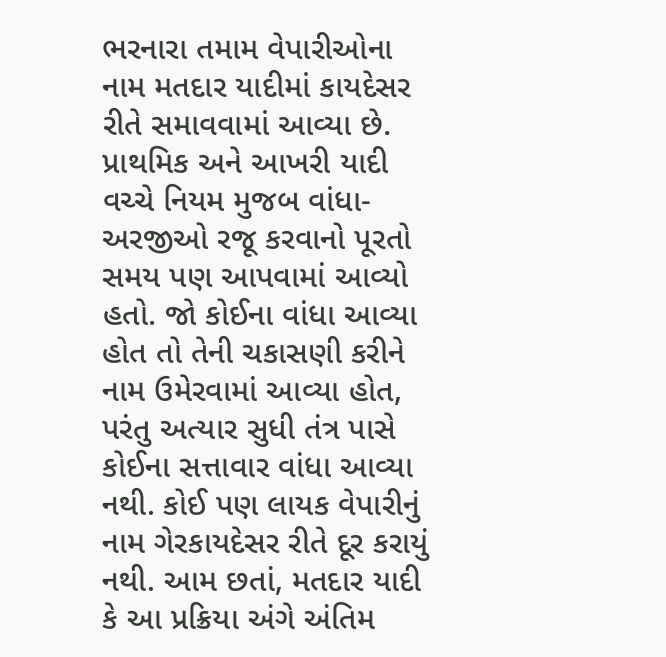ભરનારા તમામ વેપારીઓના નામ મતદાર યાદીમાં કાયદેસર રીતે સમાવવામાં આવ્યા છે. પ્રાથમિક અને આખરી યાદી વચ્ચે નિયમ મુજબ વાંધા-અરજીઓ રજૂ કરવાનો પૂરતો સમય પણ આપવામાં આવ્યો હતો. જો કોઈના વાંધા આવ્યા હોત તો તેની ચકાસણી કરીને નામ ઉમેરવામાં આવ્યા હોત, પરંતુ અત્યાર સુધી તંત્ર પાસે કોઈના સત્તાવાર વાંધા આવ્યા નથી. કોઈ પણ લાયક વેપારીનું નામ ગેરકાયદેસર રીતે દૂર કરાયું નથી. આમ છતાં, મતદાર યાદી કે આ પ્રક્રિયા અંગે અંતિમ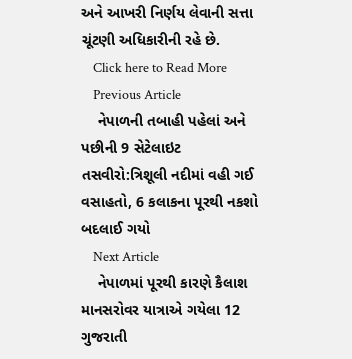અને આખરી નિર્ણય લેવાની સત્તા ચૂંટણી અધિકારીની રહે છે.
    Click here to Read More
    Previous Article
    નેપાળની તબાહી પહેલાં અને પછીની 9 સેટેલાઇટ તસવીરો:ત્રિશૂલી નદીમાં વહી ગઈ વસાહતો, 6 કલાકના પૂરથી નકશો બદલાઈ ગયો
    Next Article
    નેપાળમાં પૂરથી કારણે કૈલાશ માનસરોવર યાત્રાએ ગયેલા 12 ગુજરાતી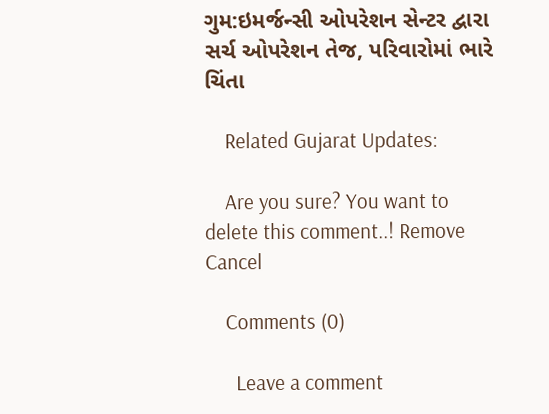ગુમ:ઇમર્જન્સી ઓપરેશન સેન્ટર દ્વારા સર્ચ ઓપરેશન તેજ, પરિવારોમાં ભારે ચિંતા

    Related Gujarat Updates:

    Are you sure? You want to delete this comment..! Remove Cancel

    Comments (0)

      Leave a comment